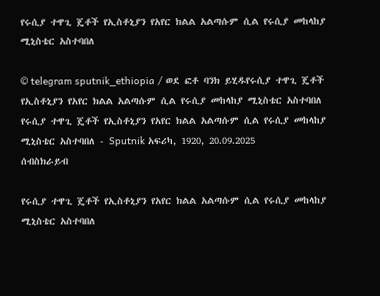የሩሲያ ተዋጊ ጄቶች የኢስቶኒያን የአየር ክልል አልጣሱም ሲል የሩሲያ መከላከያ ሚኒስቴር አስተባበለ

© telegram sputnik_ethiopia / ወደ ፎቶ ባንክ ይሂዱየሩሲያ ተዋጊ ጄቶች የኢስቶኒያን የአየር ክልል አልጣሱም ሲል የሩሲያ መከላከያ ሚኒስቴር አስተባበለ
የሩሲያ ተዋጊ ጄቶች የኢስቶኒያን የአየር ክልል አልጣሱም ሲል የሩሲያ መከላከያ ሚኒስቴር አስተባበለ - Sputnik አፍሪካ, 1920, 20.09.2025
ሰብስክራይብ

የሩሲያ ተዋጊ ጄቶች የኢስቶኒያን የአየር ክልል አልጣሱም ሲል የሩሲያ መከላከያ ሚኒስቴር አስተባበለ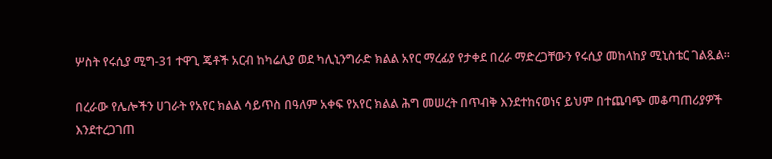ሦስት የሩሲያ ሚግ-31 ተዋጊ ጄቶች አርብ ከካሬሊያ ወደ ካሊኒንግራድ ክልል አየር ማረፊያ የታቀደ በረራ ማድረጋቸውን የሩሲያ መከላከያ ሚኒስቴር ገልጿል።

በረራው የሌሎችን ሀገራት የአየር ክልል ሳይጥስ በዓለም አቀፍ የአየር ክልል ሕግ መሠረት በጥብቅ እንደተከናወነና ይህም በተጨባጭ መቆጣጠሪያዎች እንደተረጋገጠ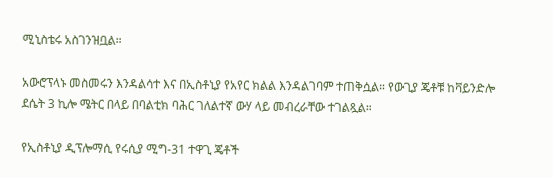ሚኒስቴሩ አስገንዝቧል።

አውሮፕላኑ መስመሩን እንዳልሳተ እና በኢስቶኒያ የአየር ክልል እንዳልገባም ተጠቅሷል። የውጊያ ጄቶቹ ከቫይንድሎ ደሴት 3 ኪሎ ሜትር በላይ በባልቲክ ባሕር ገለልተኛ ውሃ ላይ መብረራቸው ተገልጿል።

የኢስቶኒያ ዲፕሎማሲ የሩሲያ ሚግ-31 ተዋጊ ጄቶች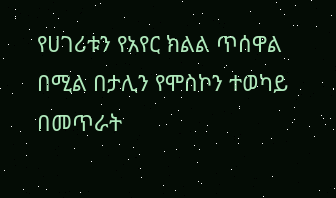የሀገሪቱን የአየር ክልል ጥሰዋል በሚል በታሊን የሞስኮን ተወካይ በመጥራት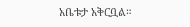አቤቱታ አቅርቧል።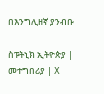በእንግሊዘኛ ያንብቡ

ስፑትኒክ ኢትዮጵያ | መተግበሪያ | X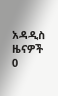አዳዲስ ዜናዎች
0